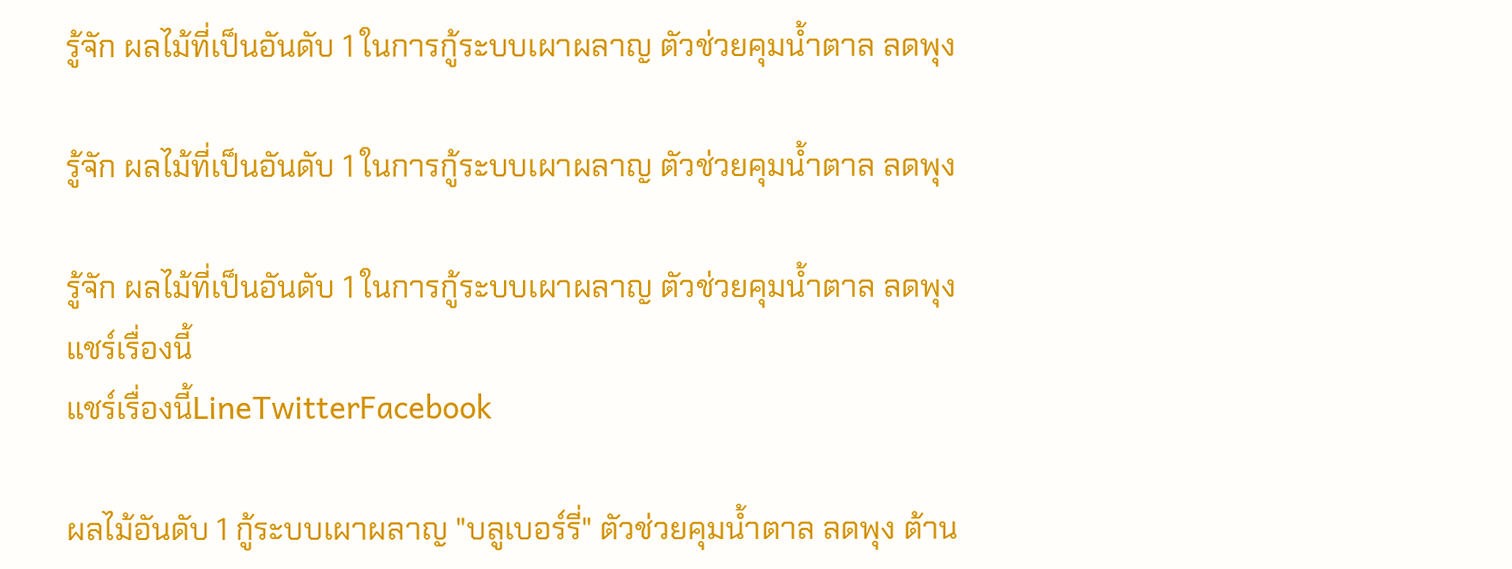รู้จัก ผลไม้ที่เป็นอันดับ 1 ในการกู้ระบบเผาผลาญ ตัวช่วยคุมน้ำตาล ลดพุง

รู้จัก ผลไม้ที่เป็นอันดับ 1 ในการกู้ระบบเผาผลาญ ตัวช่วยคุมน้ำตาล ลดพุง

รู้จัก ผลไม้ที่เป็นอันดับ 1 ในการกู้ระบบเผาผลาญ ตัวช่วยคุมน้ำตาล ลดพุง
แชร์เรื่องนี้
แชร์เรื่องนี้LineTwitterFacebook

ผลไม้อันดับ 1 กู้ระบบเผาผลาญ "บลูเบอร์รี่" ตัวช่วยคุมน้ำตาล ลดพุง ต้าน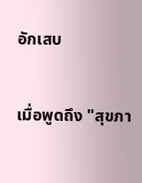อักเสบ

เมื่อพูดถึง "สุขภา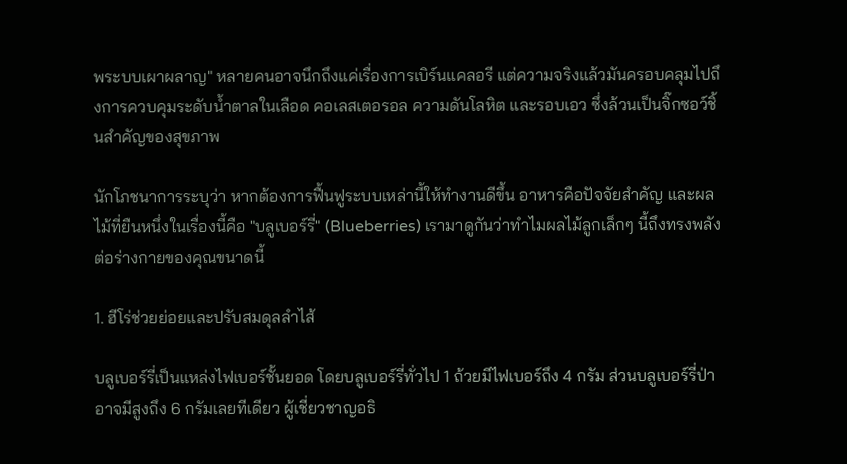พระบบเผาผลาญ" หลายคนอาจนึกถึงแค่เรื่องการเบิร์นแคลอรี แต่ความจริงแล้วมันครอบคลุมไปถึงการควบคุมระดับน้ำตาลในเลือด คอเลสเตอรอล ความดันโลหิต และรอบเอว ซึ่งล้วนเป็นจิ๊กซอว์ชิ้นสำคัญของสุขภาพ

นักโภชนาการระบุว่า หากต้องการฟื้นฟูระบบเหล่านี้ให้ทำงานดีขึ้น อาหารคือปัจจัยสำคัญ และผลไม้ที่ยืนหนึ่งในเรื่องนี้คือ "บลูเบอร์รี่" (Blueberries) เรามาดูกันว่าทำไมผลไม้ลูกเล็กๆ นี้ถึงทรงพลังต่อร่างกายของคุณขนาดนี้

1. ฮีโร่ช่วยย่อยและปรับสมดุลลำไส้

บลูเบอร์รี่เป็นแหล่งไฟเบอร์ชั้นยอด โดยบลูเบอร์รี่ทั่วไป 1 ถ้วยมีไฟเบอร์ถึง 4 กรัม ส่วนบลูเบอร์รี่ป่าอาจมีสูงถึง 6 กรัมเลยทีเดียว ผู้เชี่ยวชาญอธิ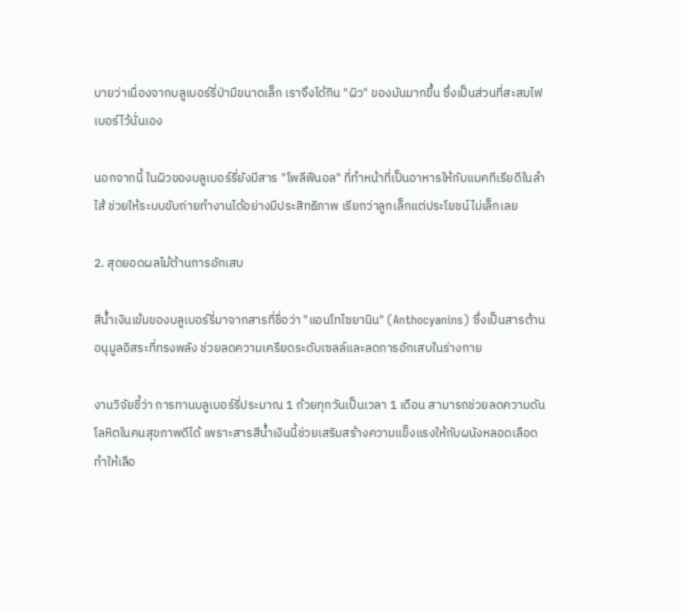บายว่าเนื่องจากบลูเบอร์รี่ป่ามีขนาดเล็ก เราจึงได้กิน "ผิว" ของมันมากขึ้น ซึ่งเป็นส่วนที่สะสมไฟเบอร์ไว้นั่นเอง

นอกจากนี้ ในผิวของบลูเบอร์รี่ยังมีสาร "โพลีฟีนอล" ที่ทำหน้าที่เป็นอาหารให้กับแบคทีเรียดีในลำไส้ ช่วยให้ระบบขับถ่ายทำงานได้อย่างมีประสิทธิภาพ เรียกว่าลูกเล็กแต่ประโยชน์ไม่เล็กเลย

2. สุดยอดผลไม้ต้านการอักเสบ

สีน้ำเงินเข้มของบลูเบอร์รี่มาจากสารที่ชื่อว่า "แอนโทไซยานิน" (Anthocyanins) ซึ่งเป็นสารต้านอนุมูลอิสระที่ทรงพลัง ช่วยลดความเครียดระดับเซลล์และลดการอักเสบในร่างกาย

งานวิจัยชี้ว่า การทานบลูเบอร์รี่ประมาณ 1 ถ้วยทุกวันเป็นเวลา 1 เดือน สามารถช่วยลดความดันโลหิตในคนสุขภาพดีได้ เพราะสารสีน้ำเงินนี้ช่วยเสริมสร้างความแข็งแรงให้กับผนังหลอดเลือด ทำให้เลือ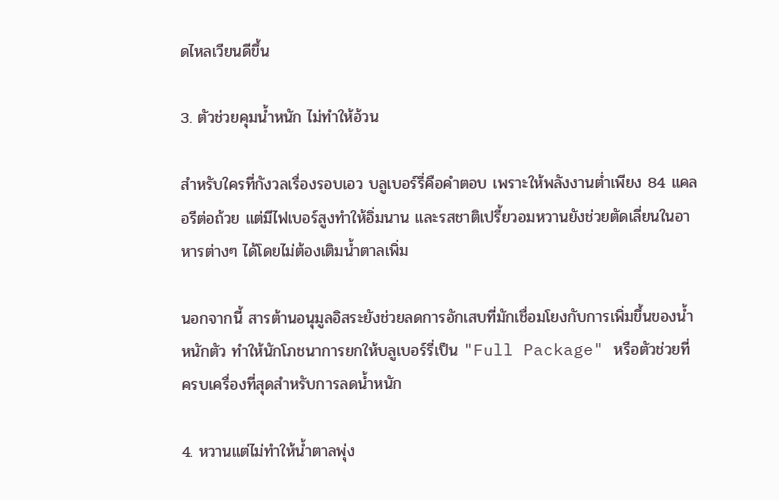ดไหลเวียนดีขึ้น

3. ตัวช่วยคุมน้ำหนัก ไม่ทำให้อ้วน

สำหรับใครที่กังวลเรื่องรอบเอว บลูเบอร์รี่คือคำตอบ เพราะให้พลังงานต่ำเพียง 84 แคลอรีต่อถ้วย แต่มีไฟเบอร์สูงทำให้อิ่มนาน และรสชาติเปรี้ยวอมหวานยังช่วยตัดเลี่ยนในอาหารต่างๆ ได้โดยไม่ต้องเติมน้ำตาลเพิ่ม

นอกจากนี้ สารต้านอนุมูลอิสระยังช่วยลดการอักเสบที่มักเชื่อมโยงกับการเพิ่มขึ้นของน้ำหนักตัว ทำให้นักโภชนาการยกให้บลูเบอร์รี่เป็น "Full Package" หรือตัวช่วยที่ครบเครื่องที่สุดสำหรับการลดน้ำหนัก

4. หวานแต่ไม่ทำให้น้ำตาลพุ่ง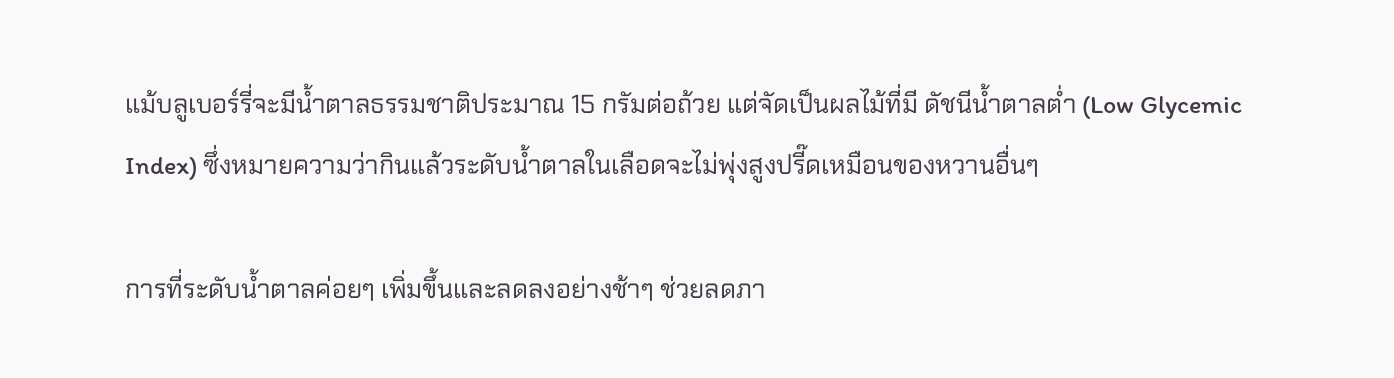แม้บลูเบอร์รี่จะมีน้ำตาลธรรมชาติประมาณ 15 กรัมต่อถ้วย แต่จัดเป็นผลไม้ที่มี ดัชนีน้ำตาลต่ำ (Low Glycemic Index) ซึ่งหมายความว่ากินแล้วระดับน้ำตาลในเลือดจะไม่พุ่งสูงปรี๊ดเหมือนของหวานอื่นๆ

การที่ระดับน้ำตาลค่อยๆ เพิ่มขึ้นและลดลงอย่างช้าๆ ช่วยลดภา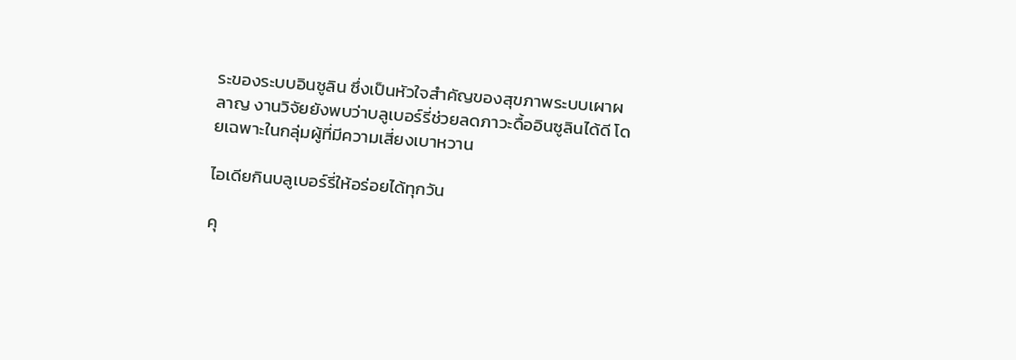ระของระบบอินซูลิน ซึ่งเป็นหัวใจสำคัญของสุขภาพระบบเผาผลาญ งานวิจัยยังพบว่าบลูเบอร์รี่ช่วยลดภาวะดื้ออินซูลินได้ดี โดยเฉพาะในกลุ่มผู้ที่มีความเสี่ยงเบาหวาน

ไอเดียกินบลูเบอร์รี่ให้อร่อยได้ทุกวัน

คุ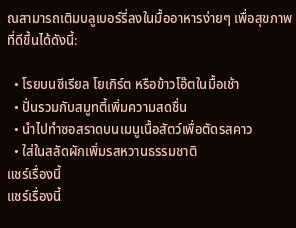ณสามารถเติมบลูเบอร์รี่ลงในมื้ออาหารง่ายๆ เพื่อสุขภาพที่ดีขึ้นได้ดังนี้:

  • โรยบนซีเรียล โยเกิร์ต หรือข้าวโอ๊ตในมื้อเช้า
  • ปั่นรวมกับสมูทตี้เพิ่มความสดชื่น
  • นำไปทำซอสราดบนเมนูเนื้อสัตว์เพื่อตัดรสคาว
  • ใส่ในสลัดผักเพิ่มรสหวานธรรมชาติ
แชร์เรื่องนี้
แชร์เรื่องนี้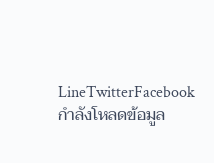LineTwitterFacebook
กำลังโหลดข้อมูล